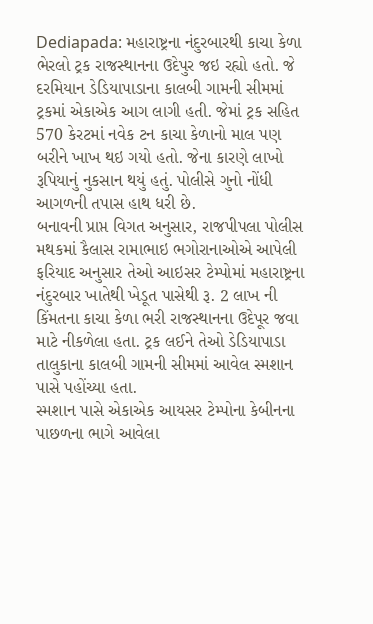Dediapada: મહારાષ્ટ્રના નંદુરબારથી કાચા કેળા ભેરલો ટ્રક રાજસ્થાનના ઉદેપુર જઇ રહ્યો હતો. જે દરમિયાન ડેડિયાપાડાના કાલબી ગામની સીમમાં ટ્રકમાં એકાએક આગ લાગી હતી. જેમાં ટ્રક સહિત 570 કેરટમાં નવેક ટન કાચા કેળાનો માલ પણ બરીને ખાખ થઇ ગયો હતો. જેના કારણે લાખો રૂપિયાનું નુકસાન થયું હતું. પોલીસે ગુનો નોંધી આગળની તપાસ હાથ ધરી છે.
બનાવની પ્રાપ્ત વિગત અનુસાર, રાજપીપલા પોલીસ મથકમાં કૈલાસ રામાભાઇ ભગોરાનાઓએ આપેલી ફરિયાદ અનુસાર તેઓ આઇસર ટેમ્પોમાં મહારાષ્ટ્રના નંદુરબાર ખાતેથી ખેડૂત પાસેથી રૂ. 2 લાખ ની કિંમતના કાચા કેળા ભરી રાજસ્થાનના ઉદેપૂર જવા માટે નીકળેલા હતા. ટ્રક લઈને તેઓ ડેડિયાપાડા તાલુકાના કાલબી ગામની સીમમાં આવેલ સ્મશાન પાસે પહોંચ્યા હતા.
સ્મશાન પાસે એકાએક આયસર ટેમ્પોના કેબીનના પાછળના ભાગે આવેલા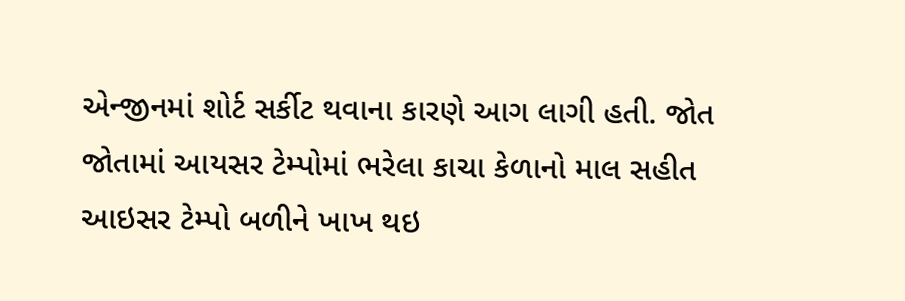એન્જીનમાં શોર્ટ સર્કીટ થવાના કારણે આગ લાગી હતી. જોત જોતામાં આયસર ટેમ્પોમાં ભરેલા કાચા કેળાનો માલ સહીત આઇસર ટેમ્પો બળીને ખાખ થઇ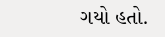ગયો હતો.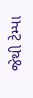જેથી ટેમ્પા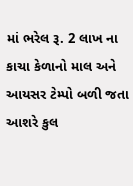માં ભરેલ રૂ. 2 લાખ ના કાચા કેળાનો માલ અને આયસર ટેમ્પો બળી જતા આશરે કુલ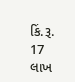કિં.રૂ. 17 લાખ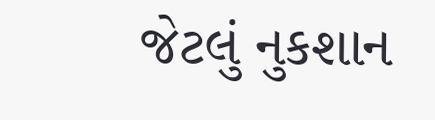જેટલું નુકશાન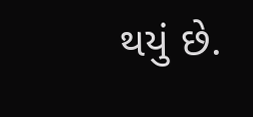થયું છે.